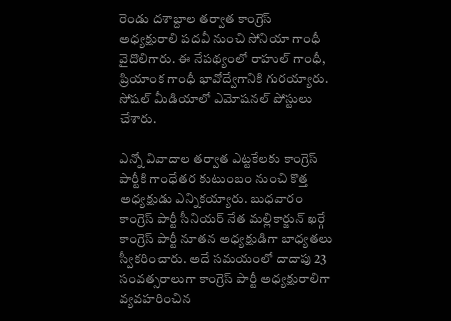రెండు దశాబ్దాల తర్వాత కాంగ్రెస్ అధ్యక్షురాలి పదవీ నుంచి సోనియా గాంధీ వైదొలిగారు. ఈ నేపథ్యంలో రాహుల్ గాంధీ, ప్రియాంక గాంధీ భావోద్వేగానికి గురయ్యారు. సోషల్ మీడియాలో ఎమోషనల్ పోస్టులు చేశారు.

ఎన్నో వివాదాల తర్వాత ఎట్టకేలకు కాంగ్రెస్ పార్టీకి గాంధేతర కుటుంబం నుంచి కొత్త అధ్యక్షుడు ఎన్నికయ్యారు. బుధవారం కాంగ్రెస్ పార్టీ సీనియర్ నేత మల్లికార్జున్ ఖర్గే కాంగ్రెస్ పార్టీ నూతన అధ్యక్షుడిగా బాధ్యతలు స్వీకరించారు. అదే సమయంలో దాదాపు 23 సంవత్సరాలుగా కాంగ్రెస్ పార్టీ అధ్యక్షురాలిగా వ్యవహరించిన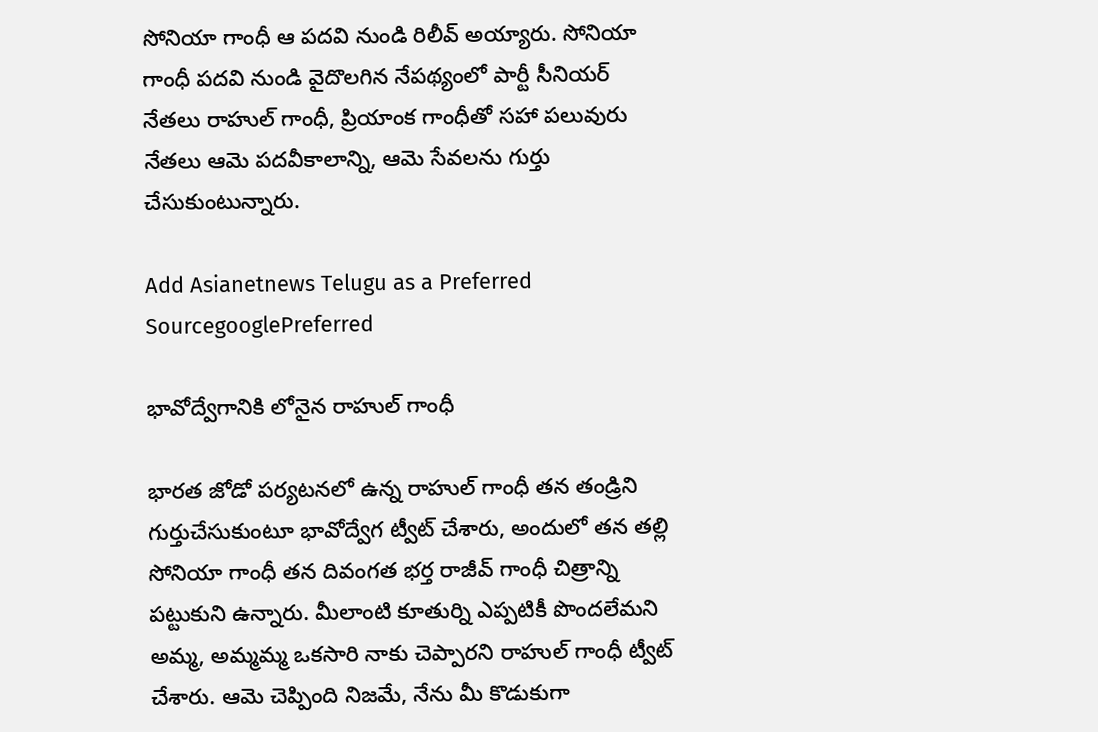సోనియా గాంధీ ఆ పదవి నుండి రిలీవ్ అయ్యారు. సోనియా గాంధీ పదవి నుండి వైదొలగిన నేపథ్యంలో పార్టీ సీనియర్ నేతలు రాహుల్ గాంధీ, ప్రియాంక గాంధీతో సహా పలువురు నేతలు ఆమె పదవీకాలాన్ని, ఆమె సేవలను గుర్తు చేసుకుంటున్నారు.

Add Asianetnews Telugu as a Preferred SourcegooglePreferred

భావోద్వేగానికి లోనైన రాహుల్ గాంధీ

భారత జోడో పర్యటనలో ఉన్న రాహుల్ గాంధీ తన తండ్రిని గుర్తుచేసుకుంటూ భావోద్వేగ ట్వీట్ చేశారు, అందులో తన తల్లి సోనియా గాంధీ తన దివంగత భర్త రాజీవ్ గాంధీ చిత్రాన్ని పట్టుకుని ఉన్నారు. మీలాంటి కూతుర్ని ఎప్పటికీ పొందలేమని అమ్మ, అమ్మమ్మ ఒకసారి నాకు చెప్పారని రాహుల్ గాంధీ ట్వీట్ చేశారు. ఆమె చెప్పింది నిజమే, నేను మీ కొడుకుగా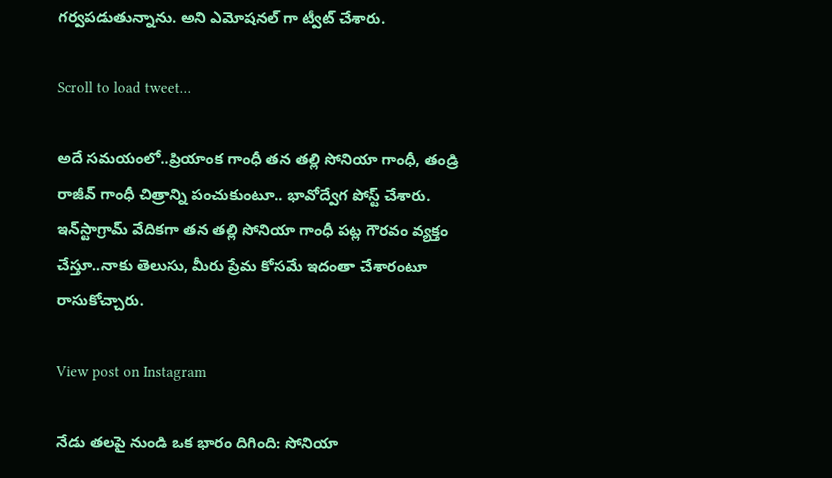గర్వపడుతున్నాను. అని ఎమోషనల్ గా ట్వీట్ చేశారు.

Scroll to load tweet…

అదే సమయంలో..ప్రియాంక గాంధీ తన తల్లి సోనియా గాంధీ, తండ్రి రాజీవ్ గాంధీ చిత్రాన్ని పంచుకుంటూ.. భావోద్వేగ పోస్ట్ చేశారు. ఇన్‌స్టాగ్రామ్ వేదికగా తన తల్లి సోనియా గాంధీ పట్ల గౌరవం వ్యక్తం చేస్తూ..నాకు తెలుసు, మీరు ప్రేమ కోసమే ఇదంతా చేశారంటూ రాసుకోచ్చారు.

View post on Instagram

నేడు తలపై నుండి ఒక భారం దిగింది: సోనియా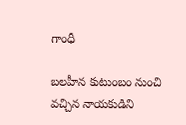గాంధీ

బలహీన కుటుంబం నుంచి వచ్చిన నాయకుడిని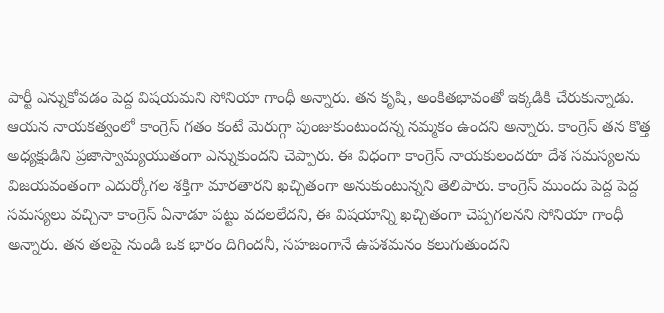పార్టీ ఎన్నుకోవడం పెద్ద విషయమని సోనియా గాంధీ అన్నారు. తన కృషి, అంకితభావంతో ఇక్కడికి చేరుకున్నాడు. ఆయన నాయకత్వంలో కాంగ్రెస్ గతం కంటే మెరుగ్గా పుంజుకుంటుందన్న నమ్మకం ఉందని అన్నారు. కాంగ్రెస్ తన కొత్త అధ్యక్షుడిని ప్రజాస్వామ్యయుతంగా ఎన్నుకుందని చెప్పారు. ఈ విధంగా కాంగ్రెస్ నాయకులందరూ దేశ సమస్యలను విజయవంతంగా ఎదుర్కోగల శక్తిగా మారతారని ఖచ్చితంగా అనుకుంటున్నని తెలిపారు. కాంగ్రెస్ ముందు పెద్ద పెద్ద సమస్యలు వచ్చినా కాంగ్రెస్ ఏనాడూ పట్టు వదలలేదని, ఈ విషయాన్ని ఖచ్చితంగా చెప్పగలనని సోనియా గాంధీ అన్నారు. తన తలపై నుండి ఒక భారం దిగిందనీ, సహజంగానే ఉపశమనం కలుగుతుందని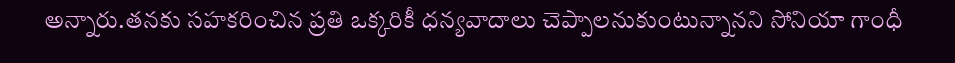అన్నారు.తనకు సహకరించిన ప్రతి ఒక్కరికీ ధన్యవాదాలు చెప్పాలనుకుంటున్నానని సోనియా గాంధీ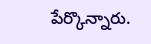పేర్కొన్నారు.